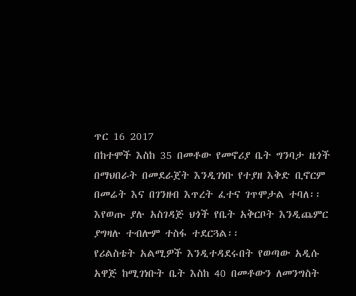ጥር 16 2017
በከተሞች እስከ 35 በመቶው የመኖሪያ ቤት ግንባታ ዜጎች በማህበራት በመደራጀት እንዲገነቡ የተያዘ እቅድ ቢኖርም በመሬት እና በገንዘብ እጥረት ፈተና ገጥሞታል ተባለ፡፡
እየወጡ ያሉ አስገዳጅ ህጎች የቤት አቅርቦት እንዲጨምር ያግዛሉ ተብሎም ተስፋ ተደርጓል፡፡
የሪልስቴት አልሚዎች እንዲተዳደሩበት የወጣው አዲሱ አዋጅ ከሚገነቡት ቤት እስከ 40 በመቶውን ለመንግስት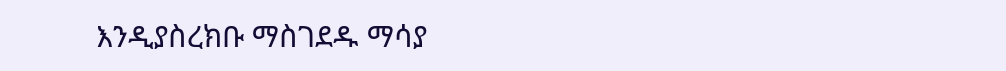እንዲያስረክቡ ማስገደዱ ማሳያ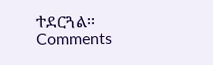ተደርጓል፡፡
Comments